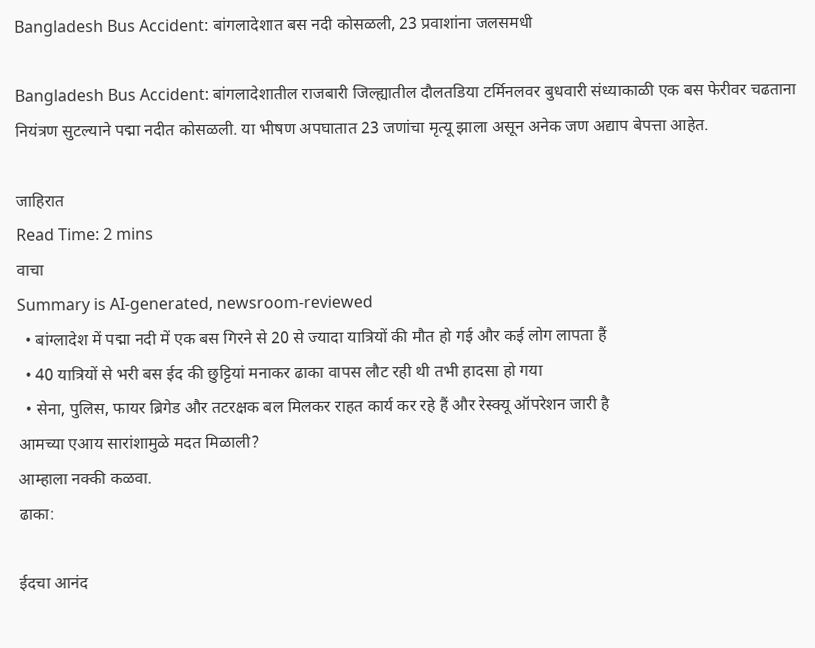Bangladesh Bus Accident: बांगलादेशात बस नदी कोसळली, 23 प्रवाशांना जलसमधी

Bangladesh Bus Accident: बांगलादेशातील राजबारी जिल्ह्यातील दौलतडिया टर्मिनलवर बुधवारी संध्याकाळी एक बस फेरीवर चढताना नियंत्रण सुटल्याने पद्मा नदीत कोसळली. या भीषण अपघातात 23 जणांचा मृत्यू झाला असून अनेक जण अद्याप बेपत्ता आहेत.

जाहिरात
Read Time: 2 mins
वाचा
Summary is AI-generated, newsroom-reviewed
  • बांग्लादेश में पद्मा नदी में एक बस गिरने से 20 से ज्यादा यात्रियों की मौत हो गई और कई लोग लापता हैं
  • 40 यात्रियों से भरी बस ईद की छुट्टियां मनाकर ढाका वापस लौट रही थी तभी हादसा हो गया
  • सेना, पुलिस, फायर ब्रिगेड और तटरक्षक बल मिलकर राहत कार्य कर रहे हैं और रेस्क्यू ऑपरेशन जारी है
आमच्या एआय सारांशामुळे मदत मिळाली?
आम्हाला नक्की कळवा.
ढाका:

ईदचा आनंद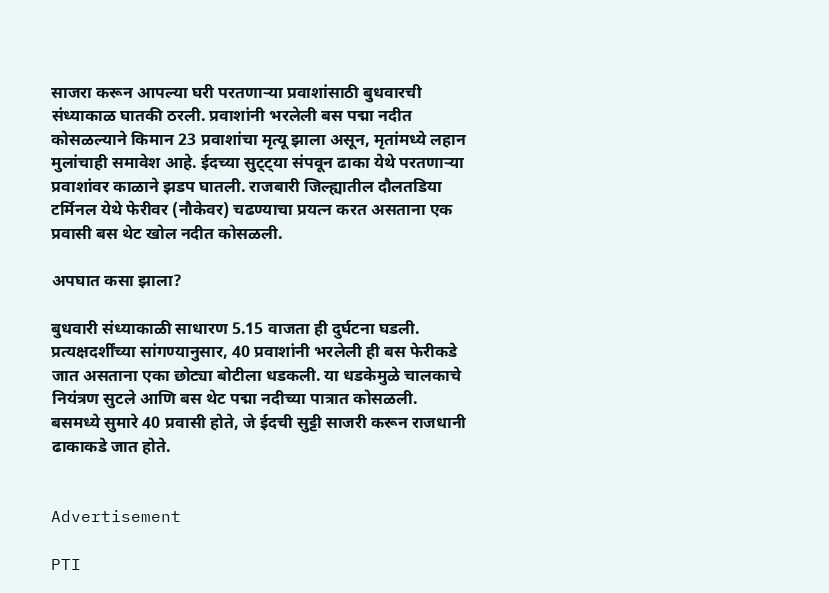साजरा करून आपल्या घरी परतणाऱ्या प्रवाशांसाठी बुधवारची संध्याकाळ घातकी ठरली. प्रवाशांनी भरलेली बस पद्मा नदीत कोसळल्याने किमान 23 प्रवाशांचा मृत्यू झाला असून, मृतांमध्ये लहान मुलांचाही समावेश आहे. ईदच्या सुट्ट्या संपवून ढाका येथे परतणाऱ्या प्रवाशांवर काळाने झडप घातली. राजबारी जिल्ह्यातील दौलतडिया टर्मिनल येथे फेरीवर (नौकेवर) चढण्याचा प्रयत्न करत असताना एक प्रवासी बस थेट खोल नदीत कोसळली.

अपघात कसा झाला?

बुधवारी संध्याकाळी साधारण 5.15 वाजता ही दुर्घटना घडली. प्रत्यक्षदर्शींच्या सांगण्यानुसार, 40 प्रवाशांनी भरलेली ही बस फेरीकडे जात असताना एका छोट्या बोटीला धडकली. या धडकेमुळे चालकाचे नियंत्रण सुटले आणि बस थेट पद्मा नदीच्या पात्रात कोसळली. बसमध्ये सुमारे 40 प्रवासी होते, जे ईदची सुट्टी साजरी करून राजधानी ढाकाकडे जात होते.


Advertisement

PTI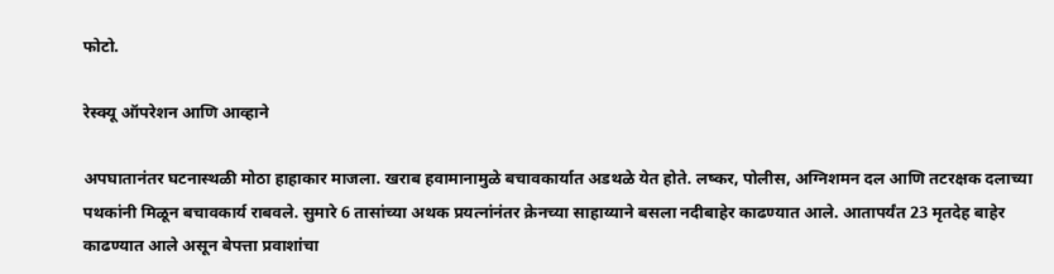फोटो.

रेस्क्यू ऑपरेशन आणि आव्हाने

अपघातानंतर घटनास्थळी मोठा हाहाकार माजला. खराब हवामानामुळे बचावकार्यात अडथळे येत होते. लष्कर, पोलीस, अग्निशमन दल आणि तटरक्षक दलाच्या पथकांनी मिळून बचावकार्य राबवले. सुमारे 6 तासांच्या अथक प्रयत्नांनंतर क्रेनच्या साहाय्याने बसला नदीबाहेर काढण्यात आले. आतापर्यंत 23 मृतदेह बाहेर काढण्यात आले असून बेपत्ता प्रवाशांचा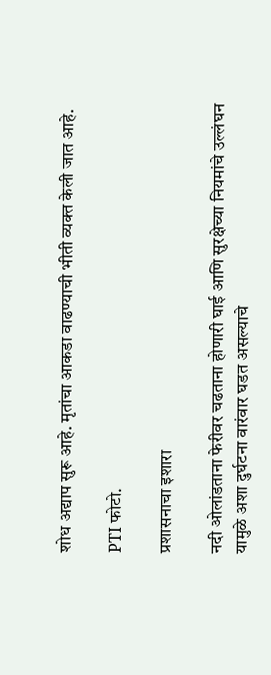शोध अद्याप सुरू आहे. मृतांचा आकडा वाढण्याची भीती व्यक्त केली जात आहे.

PTI फोटो.

प्रशासनाचा इशारा

नदी ओलांडताना फेरीवर चढताना होणारी घाई आणि सुरक्षेच्या नियमांचे उल्लंघन यामुळे अशा दुर्घटना वारंवार घडत असल्याचे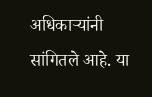अधिकाऱ्यांनी सांगितले आहे. या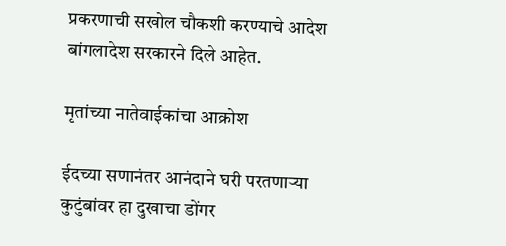प्रकरणाची सखोल चौकशी करण्याचे आदेश बांगलादेश सरकारने दिले आहेत.

मृतांच्या नातेवाईकांचा आक्रोश

ईदच्या सणानंतर आनंदाने घरी परतणाऱ्या कुटुंबांवर हा दुखाचा डोंगर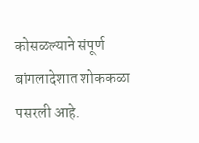कोसळल्याने संपूर्ण बांगलादेशात शोककळा पसरली आहे.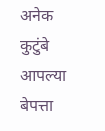अनेक कुटुंबे आपल्या बेपत्ता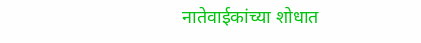नातेवाईकांच्या शोधात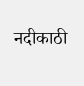नदीकाठी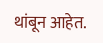थांबून आहेत.